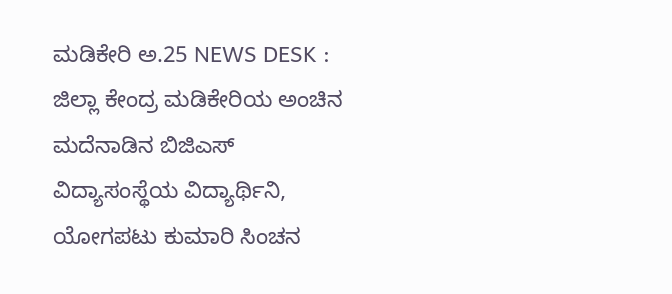ಮಡಿಕೇರಿ ಅ.25 NEWS DESK : ಜಿಲ್ಲಾ ಕೇಂದ್ರ ಮಡಿಕೇರಿಯ ಅಂಚಿನ ಮದೆನಾಡಿನ ಬಿಜಿಎಸ್ ವಿದ್ಯಾಸಂಸ್ಥೆಯ ವಿದ್ಯಾರ್ಥಿನಿ, ಯೋಗಪಟು ಕುಮಾರಿ ಸಿಂಚನ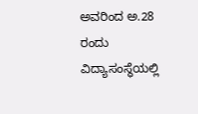ಅವರಿಂದ ಅ.28 ರಂದು ವಿದ್ಯಾಸಂಸ್ಥೆಯಲ್ಲಿ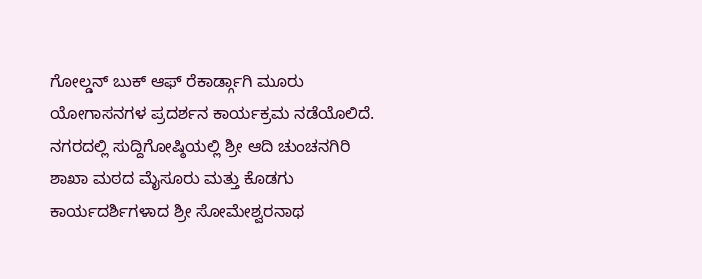ಗೋಲ್ಡನ್ ಬುಕ್ ಆಫ್ ರೆಕಾರ್ಡ್ಗಾಗಿ ಮೂರು ಯೋಗಾಸನಗಳ ಪ್ರದರ್ಶನ ಕಾರ್ಯಕ್ರಮ ನಡೆಯೊಲಿದೆ. ನಗರದಲ್ಲಿ ಸುದ್ದಿಗೋಷ್ಠಿಯಲ್ಲಿ ಶ್ರೀ ಆದಿ ಚುಂಚನಗಿರಿ ಶಾಖಾ ಮಠದ ಮೈಸೂರು ಮತ್ತು ಕೊಡಗು ಕಾರ್ಯದರ್ಶಿಗಳಾದ ಶ್ರೀ ಸೋಮೇಶ್ವರನಾಥ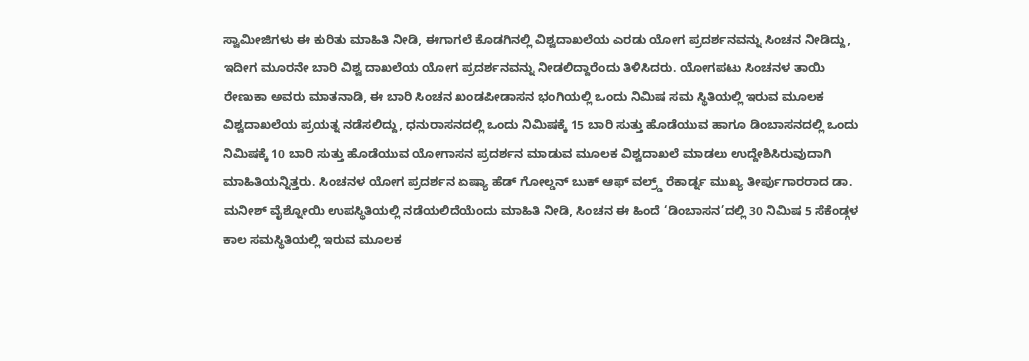ಸ್ವಾಮೀಜಿಗಳು ಈ ಕುರಿತು ಮಾಹಿತಿ ನೀಡಿ, ಈಗಾಗಲೆ ಕೊಡಗಿನಲ್ಲಿ ವಿಶ್ವದಾಖಲೆಯ ಎರಡು ಯೋಗ ಪ್ರದರ್ಶನವನ್ನು ಸಿಂಚನ ನೀಡಿದ್ದು, ಇದೀಗ ಮೂರನೇ ಬಾರಿ ವಿಶ್ವ ದಾಖಲೆಯ ಯೋಗ ಪ್ರದರ್ಶನವನ್ನು ನೀಡಲಿದ್ದಾರೆಂದು ತಿಳಿಸಿದರು. ಯೋಗಪಟು ಸಿಂಚನಳ ತಾಯಿ ರೇಣುಕಾ ಅವರು ಮಾತನಾಡಿ, ಈ ಬಾರಿ ಸಿಂಚನ ಖಂಡಪೀಡಾಸನ ಭಂಗಿಯಲ್ಲಿ ಒಂದು ನಿಮಿಷ ಸಮ ಸ್ಥಿತಿಯಲ್ಲಿ ಇರುವ ಮೂಲಕ ವಿಶ್ವದಾಖಲೆಯ ಪ್ರಯತ್ನ ನಡೆಸಲಿದ್ದು, ಧನುರಾಸನದಲ್ಲಿ ಒಂದು ನಿಮಿಷಕ್ಕೆ 15 ಬಾರಿ ಸುತ್ತು ಹೊಡೆಯುವ ಹಾಗೂ ಡಿಂಬಾಸನದಲ್ಲಿ ಒಂದು ನಿಮಿಷಕ್ಕೆ 10 ಬಾರಿ ಸುತ್ತು ಹೊಡೆಯುವ ಯೋಗಾಸನ ಪ್ರದರ್ಶನ ಮಾಡುವ ಮೂಲಕ ವಿಶ್ವದಾಖಲೆ ಮಾಡಲು ಉದ್ದೇಶಿಸಿರುವುದಾಗಿ ಮಾಹಿತಿಯನ್ನಿತ್ತರು. ಸಿಂಚನಳ ಯೋಗ ಪ್ರದರ್ಶನ ಏಷ್ಯಾ ಹೆಡ್ ಗೋಲ್ಡನ್ ಬುಕ್ ಆಫ್ ವಲ್ರ್ಡ್ ರೆಕಾರ್ಡ್ನ ಮುಖ್ಯ ತೀರ್ಪುಗಾರರಾದ ಡಾ. ಮನೀಶ್ ವೈಶ್ನೋಯಿ ಉಪಸ್ಥಿತಿಯಲ್ಲಿ ನಡೆಯಲಿದೆಯೆಂದು ಮಾಹಿತಿ ನೀಡಿ, ಸಿಂಚನ ಈ ಹಿಂದೆ ‘ಡಿಂಬಾಸನ’ದಲ್ಲಿ 30 ನಿಮಿಷ 5 ಸೆಕೆಂಡ್ಗಳ ಕಾಲ ಸಮಸ್ಥಿತಿಯಲ್ಲಿ ಇರುವ ಮೂಲಕ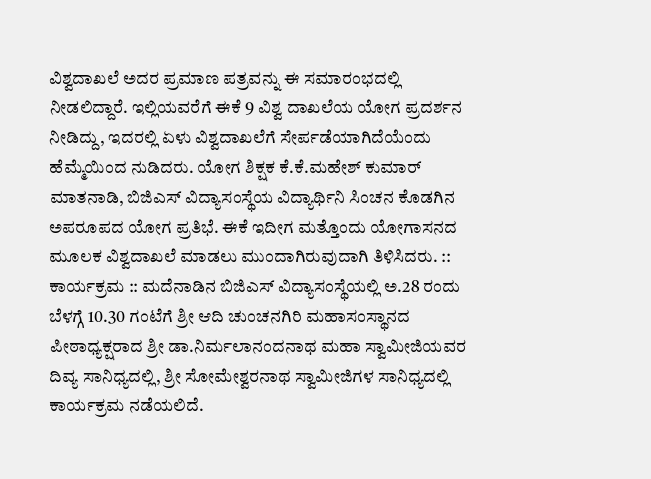ವಿಶ್ವದಾಖಲೆ ಅದರ ಪ್ರಮಾಣ ಪತ್ರವನ್ನು ಈ ಸಮಾರಂಭದಲ್ಲಿ ನೀಡಲಿದ್ದಾರೆ. ಇಲ್ಲಿಯವರೆಗೆ ಈಕೆ 9 ವಿಶ್ವ ದಾಖಲೆಯ ಯೋಗ ಪ್ರದರ್ಶನ ನೀಡಿದ್ದು, ಇದರಲ್ಲಿ ಏಳು ವಿಶ್ವದಾಖಲೆಗೆ ಸೇರ್ಪಡೆಯಾಗಿದೆಯೆಂದು ಹೆಮ್ಮೆಯಿಂದ ನುಡಿದರು. ಯೋಗ ಶಿಕ್ಷಕ ಕೆ.ಕೆ.ಮಹೇಶ್ ಕುಮಾರ್ ಮಾತನಾಡಿ, ಬಿಜಿಎಸ್ ವಿದ್ಯಾಸಂಸ್ಥೆಯ ವಿದ್ಯಾರ್ಥಿನಿ ಸಿಂಚನ ಕೊಡಗಿನ ಅಪರೂಪದ ಯೋಗ ಪ್ರತಿಭೆ. ಈಕೆ ಇದೀಗ ಮತ್ತೊಂದು ಯೋಗಾಸನದ ಮೂಲಕ ವಿಶ್ವದಾಖಲೆ ಮಾಡಲು ಮುಂದಾಗಿರುವುದಾಗಿ ತಿಳಿಸಿದರು. :: ಕಾರ್ಯಕ್ರಮ :: ಮದೆನಾಡಿನ ಬಿಜಿಎಸ್ ವಿದ್ಯಾಸಂಸ್ಥೆಯಲ್ಲಿ ಅ.28 ರಂದು ಬೆಳಗ್ಗೆ 10.30 ಗಂಟೆಗೆ ಶ್ರೀ ಆದಿ ಚುಂಚನಗಿರಿ ಮಹಾಸಂಸ್ಥಾನದ ಪೀಠಾಧ್ಯಕ್ಷರಾದ ಶ್ರೀ ಡಾ.ನಿರ್ಮಲಾನಂದನಾಥ ಮಹಾ ಸ್ವಾಮೀಜಿಯವರ ದಿವ್ಯ ಸಾನಿಧ್ಯದಲ್ಲಿ, ಶ್ರೀ ಸೋಮೇಶ್ವರನಾಥ ಸ್ವಾಮೀಜಿಗಳ ಸಾನಿಧ್ಯದಲ್ಲಿ ಕಾರ್ಯಕ್ರಮ ನಡೆಯಲಿದೆ.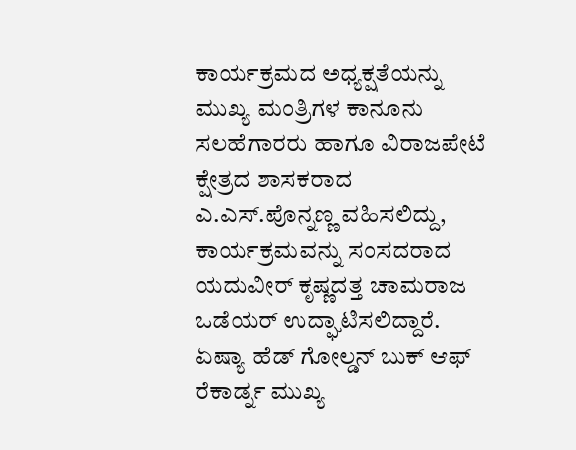ಕಾರ್ಯಕ್ರಮದ ಅಧ್ಯಕ್ಷತೆಯನ್ನು ಮುಖ್ಯ ಮಂತ್ರಿಗಳ ಕಾನೂನು ಸಲಹೆಗಾರರು ಹಾಗೂ ವಿರಾಜಪೇಟೆ ಕ್ಷೇತ್ರದ ಶಾಸಕರಾದ ಎ.ಎಸ್.ಪೊನ್ನಣ್ಣ ವಹಿಸಲಿದ್ದು, ಕಾರ್ಯಕ್ರಮವನ್ನು ಸಂಸದರಾದ ಯದುವೀರ್ ಕೃಷ್ಣದತ್ತ ಚಾಮರಾಜ ಒಡೆಯರ್ ಉದ್ಘಾಟಿಸಲಿದ್ದಾರೆ. ಏಷ್ಯಾ ಹೆಡ್ ಗೋಲ್ಡನ್ ಬುಕ್ ಆಫ್ ರೆಕಾರ್ಡ್ನ ಮುಖ್ಯ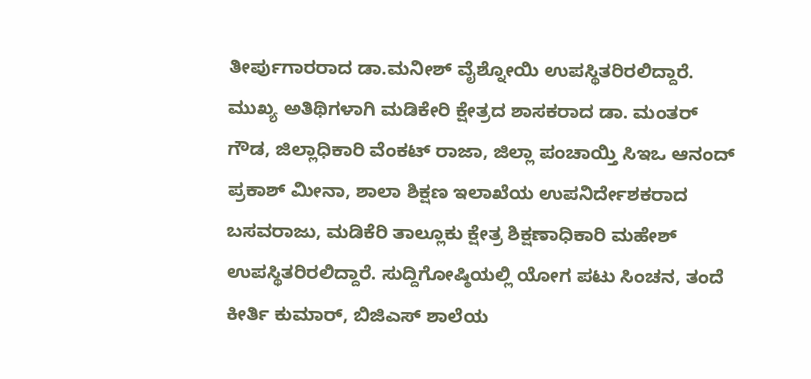ತೀರ್ಪುಗಾರರಾದ ಡಾ.ಮನೀಶ್ ವೈಶ್ನೋಯಿ ಉಪಸ್ಥಿತರಿರಲಿದ್ದಾರೆ. ಮುಖ್ಯ ಅತಿಥಿಗಳಾಗಿ ಮಡಿಕೇರಿ ಕ್ಷೇತ್ರದ ಶಾಸಕರಾದ ಡಾ. ಮಂತರ್ ಗೌಡ, ಜಿಲ್ಲಾಧಿಕಾರಿ ವೆಂಕಟ್ ರಾಜಾ, ಜಿಲ್ಲಾ ಪಂಚಾಯ್ತಿ ಸಿಇಒ ಆನಂದ್ ಪ್ರಕಾಶ್ ಮೀನಾ, ಶಾಲಾ ಶಿಕ್ಷಣ ಇಲಾಖೆಯ ಉಪನಿರ್ದೇಶಕರಾದ ಬಸವರಾಜು, ಮಡಿಕೆರಿ ತಾಲ್ಲೂಕು ಕ್ಷೇತ್ರ ಶಿಕ್ಷಣಾಧಿಕಾರಿ ಮಹೇಶ್ ಉಪಸ್ಥಿತರಿರಲಿದ್ದಾರೆ. ಸುದ್ದಿಗೋಷ್ಠಿಯಲ್ಲಿ ಯೋಗ ಪಟು ಸಿಂಚನ, ತಂದೆ ಕೀರ್ತಿ ಕುಮಾರ್, ಬಿಜಿಎಸ್ ಶಾಲೆಯ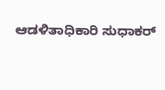ಆಡಳಿತಾಧಿಕಾರಿ ಸುಧಾಕರ್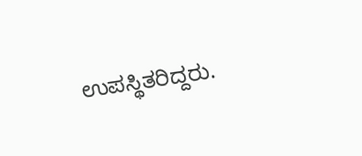ಉಪಸ್ಥಿತರಿದ್ದರು.